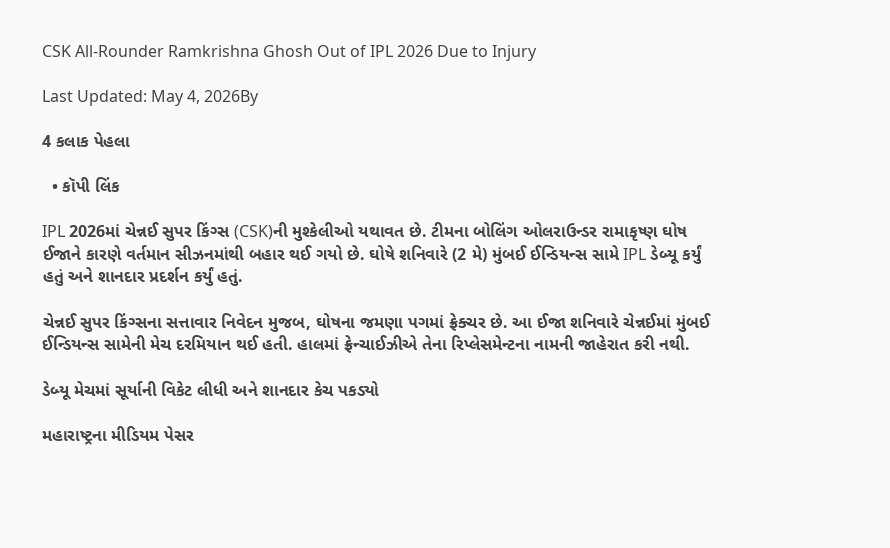CSK All-Rounder Ramkrishna Ghosh Out of IPL 2026 Due to Injury

Last Updated: May 4, 2026By

4 કલાક પેહલા

  • કૉપી લિંક

IPL 2026માં ચેન્નઈ સુપર કિંગ્સ (CSK)ની મુશ્કેલીઓ યથાવત છે. ટીમના બોલિંગ ઓલરાઉન્ડર રામાકૃષ્ણ ઘોષ ઈજાને કારણે વર્તમાન સીઝનમાંથી બહાર થઈ ગયો છે. ઘોષે શનિવારે (2 મે) મુંબઈ ઈન્ડિયન્સ સામે IPL ડેબ્યૂ કર્યું હતું અને શાનદાર પ્રદર્શન કર્યું હતું.

ચેન્નઈ સુપર કિંગ્સના સત્તાવાર નિવેદન મુજબ, ઘોષના જમણા પગમાં ફ્રેક્ચર છે. આ ઈજા શનિવારે ચેન્નઈમાં મુંબઈ ઈન્ડિયન્સ સામેની મેચ દરમિયાન થઈ હતી. હાલમાં ફ્રેન્ચાઈઝીએ તેના રિપ્લેસમેન્ટના નામની જાહેરાત કરી નથી.

ડેબ્યૂ મેચમાં સૂર્યાની વિકેટ લીધી અને શાનદાર કેચ પકડ્યો

મહારાષ્ટ્રના મીડિયમ પેસર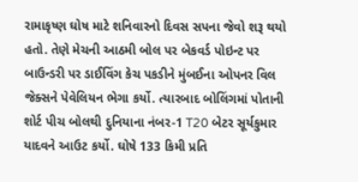રામાકૃષ્ણ ઘોષ માટે શનિવારનો દિવસ સપના જેવો શરૂ થયો હતો. તેણે મેચની આઠમી બોલ પર બેકવર્ડ પોઇન્ટ પર બાઉન્ડરી પર ડાઈવિંગ કેચ પકડીને મુંબઈના ઓપનર વિલ જેક્સને પેવેલિયન ભેગા કર્યો. ત્યારબાદ બોલિંગમાં પોતાની શોર્ટ પીચ બોલથી દુનિયાના નંબર-1 T20 બેટર સૂર્યકુમાર યાદવને આઉટ કર્યો. ઘોષે 133 કિમી પ્રતિ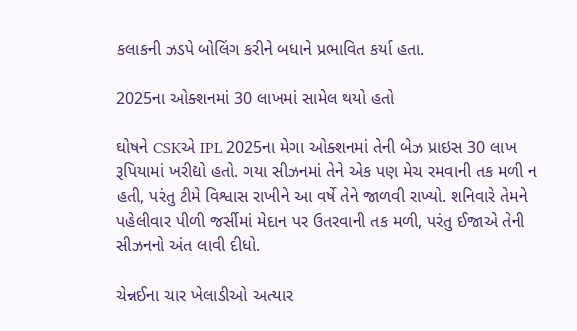કલાકની ઝડપે બોલિંગ કરીને બધાને પ્રભાવિત કર્યા હતા.

2025ના ઓક્શનમાં 30 લાખમાં સામેલ થયો હતો

ઘોષને CSKએ IPL 2025ના મેગા ઓક્શનમાં તેની બેઝ પ્રાઇસ 30 લાખ રૂપિયામાં ખરીદ્યો હતો. ગયા સીઝનમાં તેને એક પણ મેચ રમવાની તક મળી ન હતી, પરંતુ ટીમે વિશ્વાસ રાખીને આ વર્ષે તેને જાળવી રાખ્યો. શનિવારે તેમને પહેલીવાર પીળી જર્સીમાં મેદાન પર ઉતરવાની તક મળી, પરંતુ ઈજાએ તેની સીઝનનો અંત લાવી દીધો.

ચેન્નઈના ચાર ખેલાડીઓ અત્યાર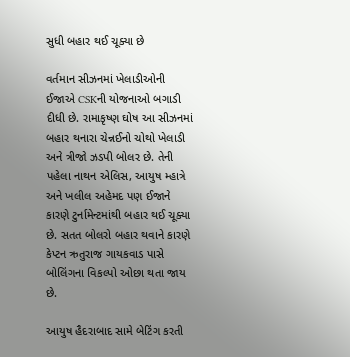સુધી બહાર થઈ ચૂક્યા છે

વર્તમાન સીઝનમાં ખેલાડીઓની ઈજાએ CSKની યોજનાઓ બગાડી દીધી છે. રામાકૃષ્ણ ઘોષ આ સીઝનમાં બહાર થનારા ચેન્નઈનો ચોથો ખેલાડી અને ત્રીજો ઝડપી બોલર છે. તેની પહેલા નાથન એલિસ, આયુષ મ્હાત્રે અને ખલીલ અહેમદ પણ ઈજાને કારણે ટુર્નામેન્ટમાંથી બહાર થઈ ચૂક્યા છે. સતત બોલરો બહાર થવાને કારણે કેપ્ટન ઋતુરાજ ગાયકવાડ પાસે બોલિંગના વિકલ્પો ઓછા થતા જાય છે.

આયુષ હૈદરાબાદ સામે બેટિંગ કરતી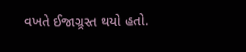વખતે ઈજાગ્ર્રસ્ત થયો હતો.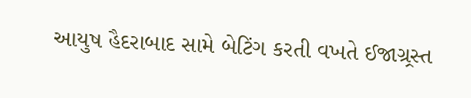આયુષ હૈદરાબાદ સામે બેટિંગ કરતી વખતે ઈજાગ્ર્રસ્ત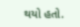થયો હતો.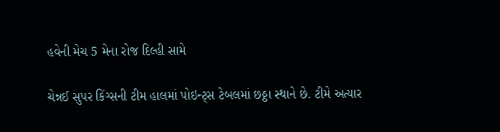હવેની મેચ 5 મેના રોજ દિલ્હી સામે

ચેન્નઈ સુપર કિંગ્સની ટીમ હાલમાં પોઇન્ટ્સ ટેબલમાં છઠ્ઠા સ્થાને છે. ટીમે અત્યાર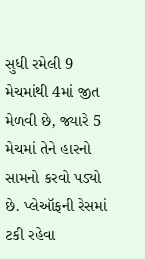સુધી રમેલી 9 મેચમાંથી 4માં જીત મેળવી છે, જ્યારે 5 મેચમાં તેને હારનો સામનો કરવો પડ્યો છે. પ્લેઑફની રેસમાં ટકી રહેવા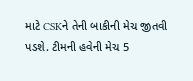માટે CSKને તેની બાકીની મેચ જીતવી પડશે. ટીમની હવેની મેચ 5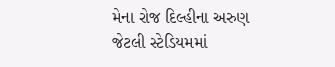મેના રોજ દિલ્હીના અરુણ જેટલી સ્ટેડિયમમાં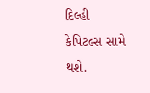દિલ્હી કેપિટલ્સ સામે થશે.